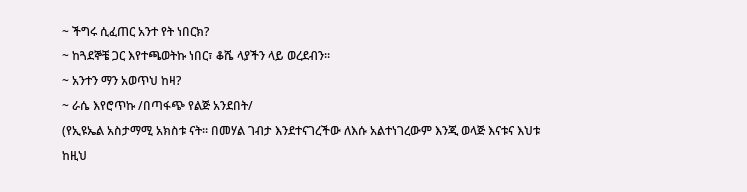~ ችግሩ ሲፈጠር አንተ የት ነበርክ?
~ ከጓደኞቼ ጋር እየተጫወትኩ ነበር፣ ቆሼ ላያችን ላይ ወረደብን።
~ አንተን ማን አወጥህ ከዛ?
~ ራሴ እየሮጥኩ /በጣፋጭ የልጅ አንደበት/
(የኢዩኤል አስታማሚ አክስቱ ናት። በመሃል ገብታ እንደተናገረችው ለእሱ አልተነገረውም እንጂ ወላጅ እናቱና እህቱ ከዚህ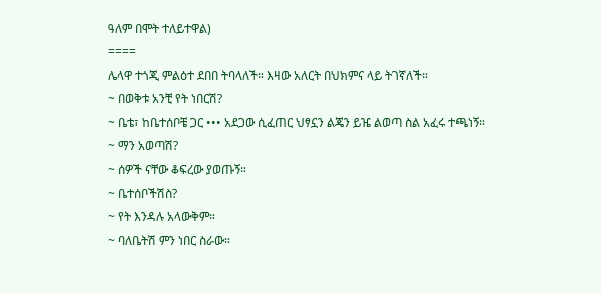ዓለም በሞት ተለይተዋል)
====
ሌላዋ ተጎጂ ምልዕተ ደበበ ትባላለች። እዛው አለርት በህክምና ላይ ትገኛለች።
~ በወቅቱ አንቺ የት ነበርሽ?
~ ቤቴ፣ ከቤተሰቦቼ ጋር ••• አደጋው ሲፈጠር ህፃኗን ልጄን ይዤ ልወጣ ስል አፈሩ ተጫነኝ።
~ ማን አወጣሽ?
~ ሰዎች ናቸው ቆፍረው ያወጡኝ።
~ ቤተሰቦችሽስ?
~ የት እንዳሉ አላውቅም።
~ ባለቤትሽ ምን ነበር ስራው።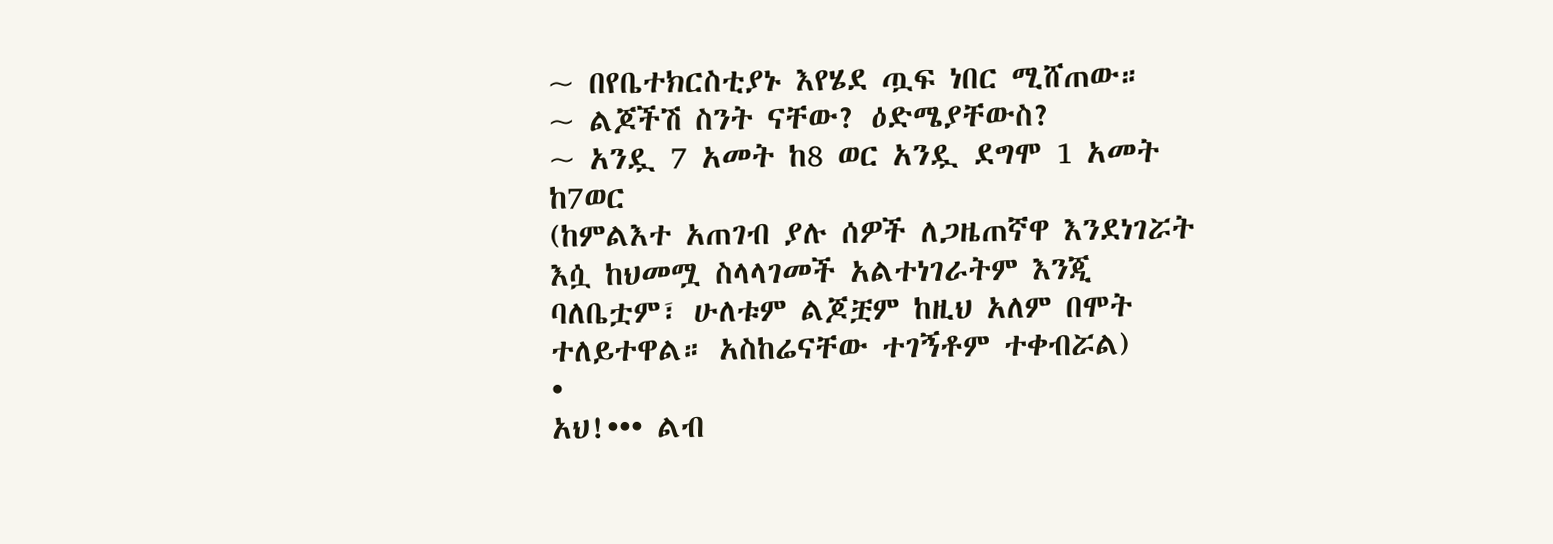~ በየቤተክርስቲያኑ እየሄደ ጧፍ ነበር ሚሸጠው።
~ ልጆችሽ ስንት ናቸው? ዕድሜያቸውስ?
~ አንዷ 7 አመት ከ8 ወር አንዷ ደግሞ 1 አመት ከ7ወር
(ከምልእተ አጠገብ ያሉ ሰዎች ለጋዜጠኛዋ እንደነገሯት እሷ ከህመሟ ስላላገመች አልተነገራትም እንጂ ባለቤቷም፣ ሁለቱም ልጆቿም ከዚህ አለም በሞት ተለይተዋል። አስከሬናቸው ተገኝቶም ተቀብሯል)
•
አህ!••• ልብ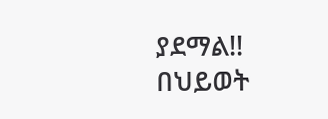ያደማል!!
በህይወት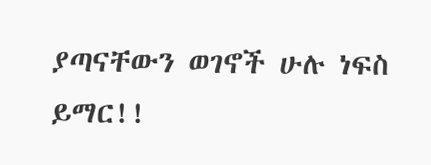ያጣናቸውን ወገኖች ሁሉ ነፍስ ይማር!!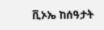ቪኦኤ ከሰዓታት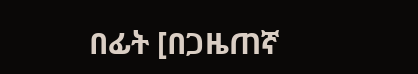በፊት [በጋዜጠኛ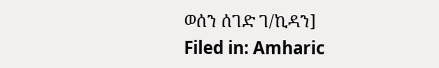ወሰን ሰገድ ገ/ኪዳን]
Filed in: Amharic